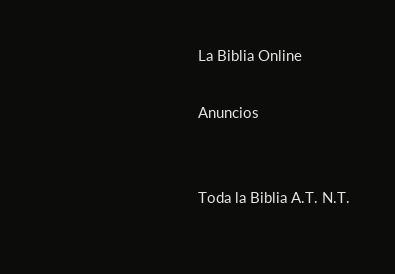La Biblia Online

Anuncios


Toda la Biblia A.T. N.T.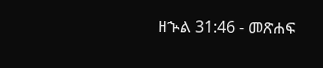ዘኍል 31:46 - መጽሐፍ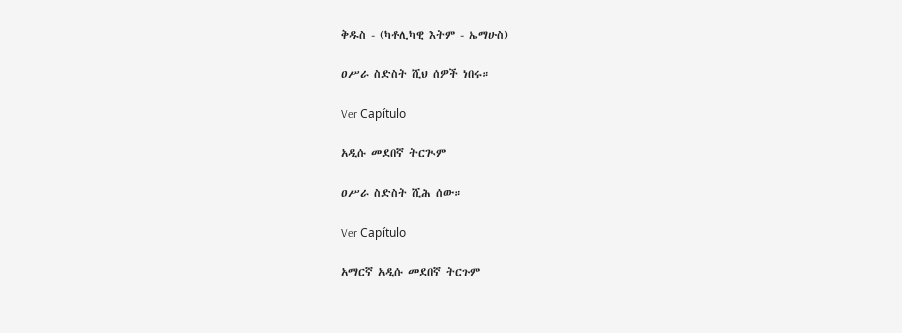ቅዱስ - (ካቶሊካዊ እትም - ኤማሁስ)

ዐሥራ ስድስት ሺህ ሰዎች ነበሩ።

Ver Capítulo

አዲሱ መደበኛ ትርጒም

ዐሥራ ስድስት ሺሕ ሰው።

Ver Capítulo

አማርኛ አዲሱ መደበኛ ትርጉም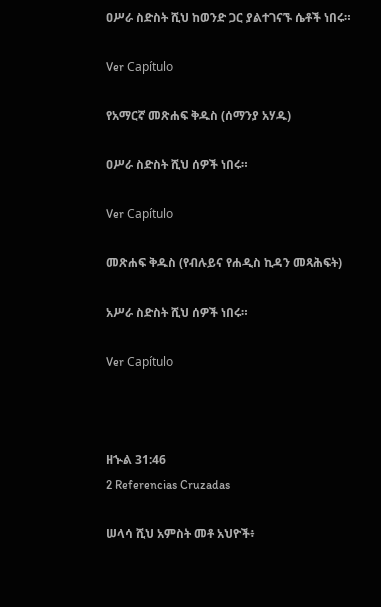ዐሥራ ስድስት ሺህ ከወንድ ጋር ያልተገናኙ ሴቶች ነበሩ።

Ver Capítulo

የአማርኛ መጽሐፍ ቅዱስ (ሰማንያ አሃዱ)

ዐሥራ ስድስት ሺህ ሰዎች ነበሩ።

Ver Capítulo

መጽሐፍ ቅዱስ (የብሉይና የሐዲስ ኪዳን መጻሕፍት)

አሥራ ስድስት ሺህ ሰዎች ነበሩ።

Ver Capítulo



ዘኍል 31:46
2 Referencias Cruzadas

ሠላሳ ሺህ አምስት መቶ አህዮች፥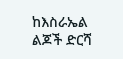ከእስራኤል ልጆች ድርሻ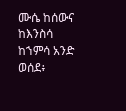ሙሴ ከሰውና ከእንስሳ ከኀምሳ አንድ ወሰደ፥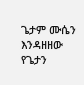ጌታም ሙሴን እንዳዘዘው የጌታን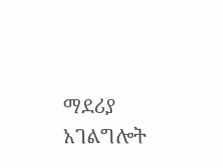ማደሪያ አገልግሎት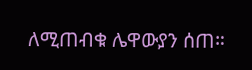ለሚጠብቁ ሌዋውያን ሰጠ።